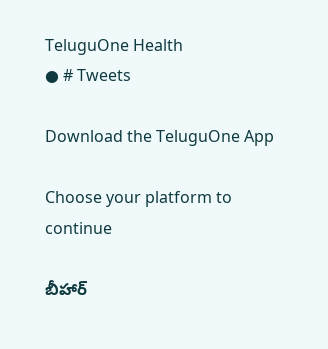TeluguOne Health
● # Tweets

Download the TeluguOne App

Choose your platform to continue

బీహార్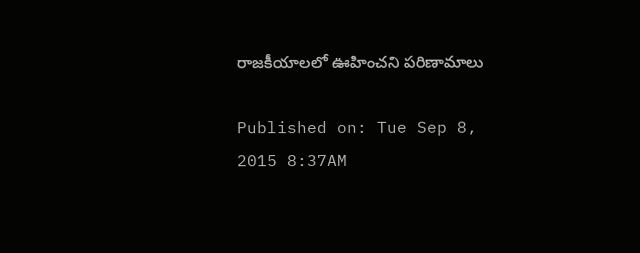రాజకీయాలలో ఊహించని పరిణామాలు

Published on: Tue Sep 8, 2015 8:37AM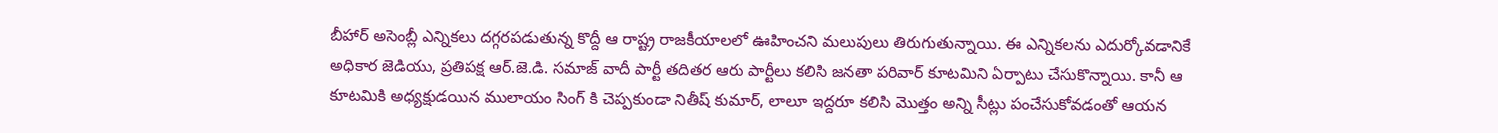బీహార్ అసెంబ్లీ ఎన్నికలు దగ్గరపడుతున్న కొద్దీ ఆ రాష్ట్ర రాజకీయాలలో ఊహించని మలుపులు తిరుగుతున్నాయి. ఈ ఎన్నికలను ఎదుర్కోవడానికే అధికార జెడియు, ప్రతిపక్ష ఆర్.జె.డి. సమాజ్ వాదీ పార్టీ తదితర ఆరు పార్టీలు కలిసి జనతా పరివార్ కూటమిని ఏర్పాటు చేసుకొన్నాయి. కానీ ఆ కూటమికి అధ్యక్షుడయిన ములాయం సింగ్ కి చెప్పకుండా నితీష్ కుమార్, లాలూ ఇద్దరూ కలిసి మొత్తం అన్ని సీట్లు పంచేసుకోవడంతో ఆయన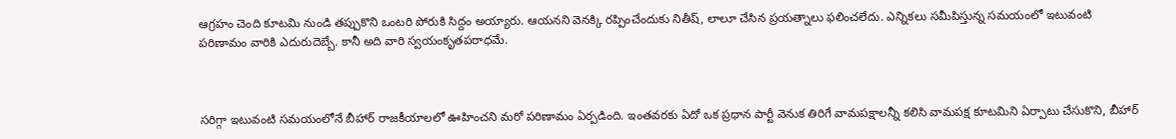ఆగ్రహం చెంది కూటమి నుండి తప్పుకొని ఒంటరి పోరుకి సిద్దం అయ్యారు. ఆయనని వెనక్కి రప్పించేందుకు నితీష్, లాలూ చేసిన ప్రయత్నాలు ఫలించలేదు. ఎన్నికలు సమీపిస్తున్న సమయంలో ఇటువంటి పరిణామం వారికి ఎదురుదెబ్బే. కానీ అది వారి స్వయంకృతపరాధమే.



సరిగ్గా ఇటువంటి సమయంలోనే బీహార్ రాజకీయాలలో ఊహించని మరో పరిణామం ఏర్పడింది. ఇంతవరకు ఏదో ఒక ప్రధాన పార్టీ వెనుక తిరిగే వామపక్షాలన్నీ కలిసి వామపక్ష కూటమిని ఏర్పాటు చేసుకొని, బీహార్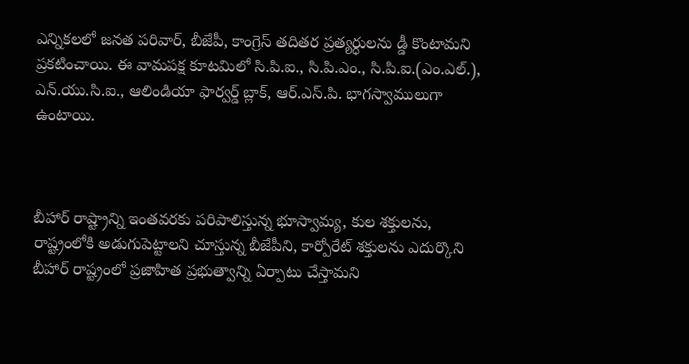ఎన్నికలలో జనత పరివార్, బీజేపీ, కాంగ్రెస్ తదితర ప్రత్యర్ధులను డ్డీ కొంటామని ప్రకటించాయి. ఈ వామపక్ష కూటమిలో సి.పి.ఐ., సి.పి.ఎం., సి.పి.ఐ.(ఎం.ఎల్.), ఎన్.యు.సి.ఐ., ఆలిండియా ఫార్వర్డ్ బ్లాక్, ఆర్.ఎస్.పి. భాగస్వాములుగా ఉంటాయి.



బీహార్ రాష్ట్రాన్ని ఇంతవరకు పరిపాలిస్తున్న భూస్వామ్య, కుల శక్తులను, రాష్ట్రంలోకి అడుగుపెట్టాలని చూస్తున్న బీజేపీని, కార్పోరేట్ శక్తులను ఎదుర్కొని బీహార్ రాష్ట్రంలో ప్రజాహిత ప్రభుత్వాన్ని ఏర్పాటు చేస్తామని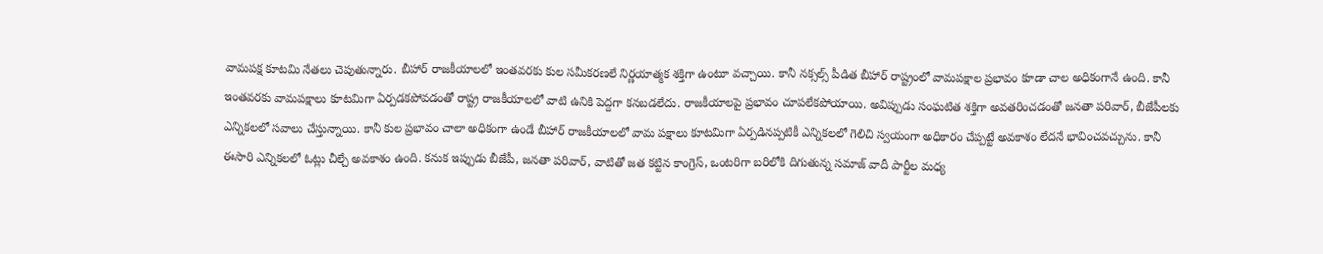వామపక్ష కూటమి నేతలు చెపుతున్నారు. బీహార్ రాజకీయాలలో ఇంతవరకు కుల సమీకరణలే నిర్ణయాత్మక శక్తిగా ఉంటూ వచ్చాయి. కానీ నక్సల్స్ పీడిత బీహార్ రాష్ట్రంలో వామపక్షాల ప్రభావం కూడా చాల అధికంగానే ఉంది. కానీ ఇంతవరకు వామపక్షాలు కూటమిగా ఏర్పడకపోవడంతో రాష్ట్ర రాజకీయాలలో వాటి ఉనికి పెద్దగా కనబడలేదు. రాజకీయాలపై ప్రభావం చూపలేకపోయాయి. అవిప్పుడు సంఘటిత శక్తిగా అవతరించడంతో జనతా పరివార్, బీజేపీలకు ఎన్నికలలో సవాలు చేస్తున్నాయి. కానీ కుల ప్రభావం చాలా అధికంగా ఉండే బీహార్ రాజకీయాలలో వామ పక్షాలు కూటమిగా ఏర్పడినప్పటికీ ఎన్నికలలో గెలిచి స్వయంగా అధికారం చేప్పట్టే అవకాశం లేదనే భావించవచ్చును. కానీ ఈసారి ఎన్నికలలో ఓట్లు చీల్చే అవకాశం ఉంది. కనుక ఇప్పుడు బీజేపీ, జనతా పరివార్, వాటితో జత కట్టిన కాంగ్రెస్, ఒంటరిగా బరిలోకి దిగుతున్న సమాజ్ వాదీ పార్టీల మధ్య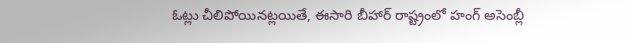ఓట్లు చీలిపోయినట్లయితే, ఈసారి బీహార్ రాష్ట్రంలో హంగ్ అసెంబ్లీ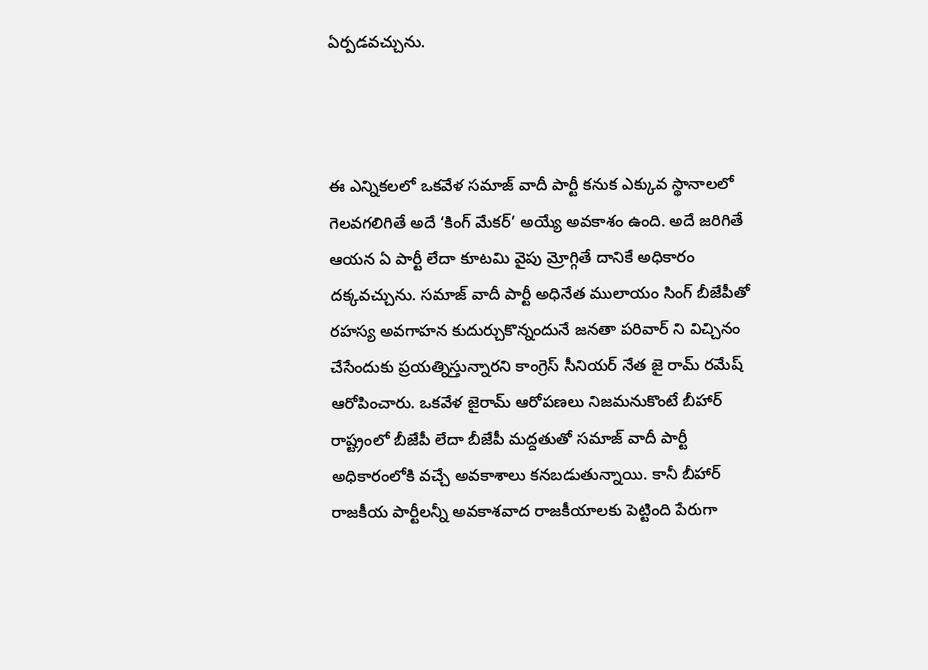ఏర్పడవచ్చును.



ఈ ఎన్నికలలో ఒకవేళ సమాజ్ వాదీ పార్టీ కనుక ఎక్కువ స్థానాలలో గెలవగలిగితే అదే ‘కింగ్ మేకర్’ అయ్యే అవకాశం ఉంది. అదే జరిగితే ఆయన ఏ పార్టీ లేదా కూటమి వైపు మ్రోగ్గితే దానికే అధికారం దక్కవచ్చును. సమాజ్ వాదీ పార్టీ అధినేత ములాయం సింగ్ బీజేపీతో రహస్య అవగాహన కుదుర్చుకొన్నందునే జనతా పరివార్ ని విచ్చినం చేసేందుకు ప్రయత్నిస్తున్నారని కాంగ్రెస్ సీనియర్ నేత జై రామ్ రమేష్ ఆరోపించారు. ఒకవేళ జైరామ్ ఆరోపణలు నిజమనుకొంటే బీహార్ రాష్ట్రంలో బీజేపీ లేదా బీజేపీ మద్దతుతో సమాజ్ వాదీ పార్టీ అధికారంలోకి వచ్చే అవకాశాలు కనబడుతున్నాయి. కానీ బీహార్ రాజకీయ పార్టీలన్నీ అవకాశవాద రాజకీయాలకు పెట్టింది పేరుగా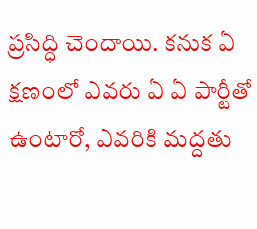ప్రసిద్ధి చెందాయి. కనుక ఏ క్షణంలో ఎవరు ఏ ఏ పార్టీతో ఉంటారో, ఎవరికి మద్దతు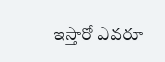ఇస్తారో ఎవరూ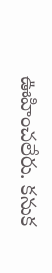ఊహించలేరు. కనుక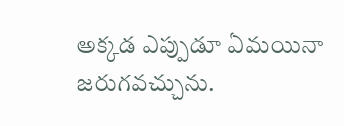అక్కడ ఎప్పుడూ ఏమయినా జరుగవచ్చును.